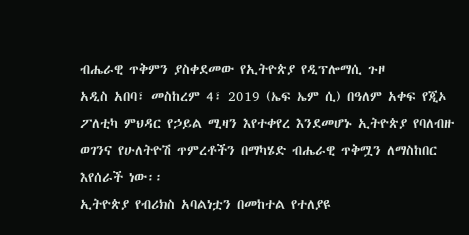ብሔራዊ ጥቅምን ያስቀደመው የኢትዮጵያ የዲፕሎማሲ ጉዞ
አዲስ አበባ፣ መስከረም 4፣ 2019 (ኤፍ ኤም ሲ) በዓለም አቀፍ የጂኦ ፖለቲካ ምህዳር የኃይል ሚዛን እየተቀየረ እንደመሆኑ ኢትዮጵያ የባለብዙ ወገንና የሁለትዮሽ ጥምረቶችን በማካሄድ ብሔራዊ ጥቅሟን ለማስከበር እየሰራች ነው፡፡
ኢትዮጵያ የብሪክስ አባልነቷን በመከተል የተለያዩ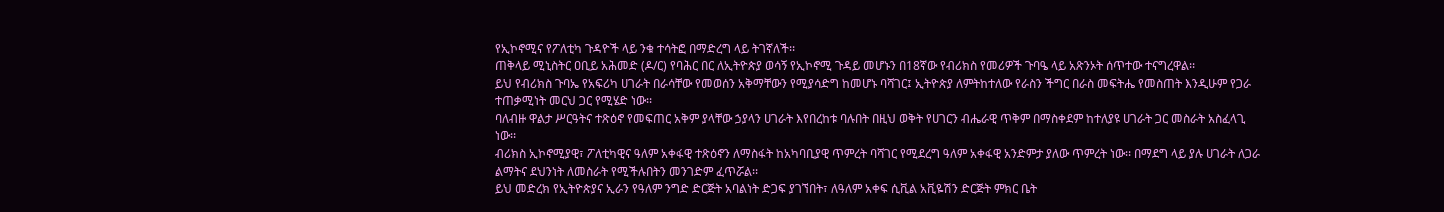የኢኮኖሚና የፖለቲካ ጉዳዮች ላይ ንቁ ተሳትፎ በማድረግ ላይ ትገኛለች፡፡
ጠቅላይ ሚኒስትር ዐቢይ አሕመድ (ዶ/ር) የባሕር በር ለኢትዮጵያ ወሳኝ የኢኮኖሚ ጉዳይ መሆኑን በ18ኛው የብሪክስ የመሪዎች ጉባዔ ላይ አጽንኦት ሰጥተው ተናግረዋል፡፡
ይህ የብሪክስ ጉባኤ የአፍሪካ ሀገራት በራሳቸው የመወሰን አቅማቸውን የሚያሳድግ ከመሆኑ ባሻገር፤ ኢትዮጵያ ለምትከተለው የራስን ችግር በራስ መፍትሔ የመስጠት እንዲሁም የጋራ ተጠቃሚነት መርህ ጋር የሚሄድ ነው፡፡
ባለብዙ ዋልታ ሥርዓትና ተጽዕኖ የመፍጠር አቅም ያላቸው ኃያላን ሀገራት እየበረከቱ ባሉበት በዚህ ወቅት የሀገርን ብሔራዊ ጥቅም በማስቀደም ከተለያዩ ሀገራት ጋር መስራት አስፈላጊ ነው፡፡
ብሪክስ ኢኮኖሚያዊ፣ ፖለቲካዊና ዓለም አቀፋዊ ተጽዕኖን ለማስፋት ከአካባቢያዊ ጥምረት ባሻገር የሚደረግ ዓለም አቀፋዊ አንድምታ ያለው ጥምረት ነው፡፡ በማደግ ላይ ያሉ ሀገራት ለጋራ ልማትና ደህንነት ለመስራት የሚችሉበትን መንገድም ፈጥሯል፡፡
ይህ መድረክ የኢትዮጵያና ኢራን የዓለም ንግድ ድርጅት አባልነት ድጋፍ ያገኘበት፣ ለዓለም አቀፍ ሲቪል አቪዬሽን ድርጅት ምክር ቤት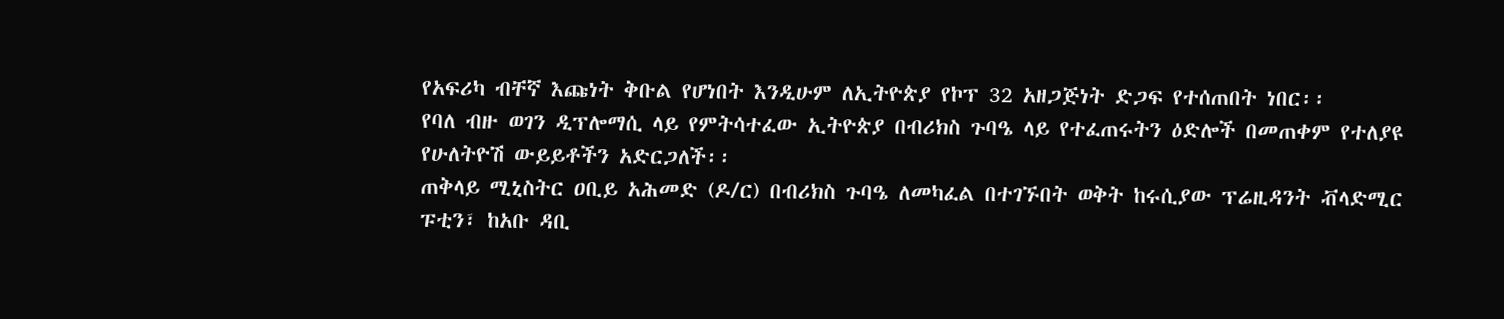የአፍሪካ ብቸኛ እጩነት ቅቡል የሆነበት እንዲሁም ለኢትዮጵያ የኮፕ 32 አዘጋጅነት ድጋፍ የተሰጠበት ነበር፡፡
የባለ ብዙ ወገን ዲፕሎማሲ ላይ የምትሳተፈው ኢትዮጵያ በብሪክስ ጉባዔ ላይ የተፈጠሩትን ዕድሎች በመጠቀም የተለያዩ የሁለትዮሽ ውይይቶችን አድርጋለች፡፡
ጠቅላይ ሚኒስትር ዐቢይ አሕመድ (ዶ/ር) በብሪክስ ጉባዔ ለመካፈል በተገኙበት ወቅት ከሩሲያው ፕሬዚዳንት ቭላድሚር ፑቲን፣ ከአቡ ዳቢ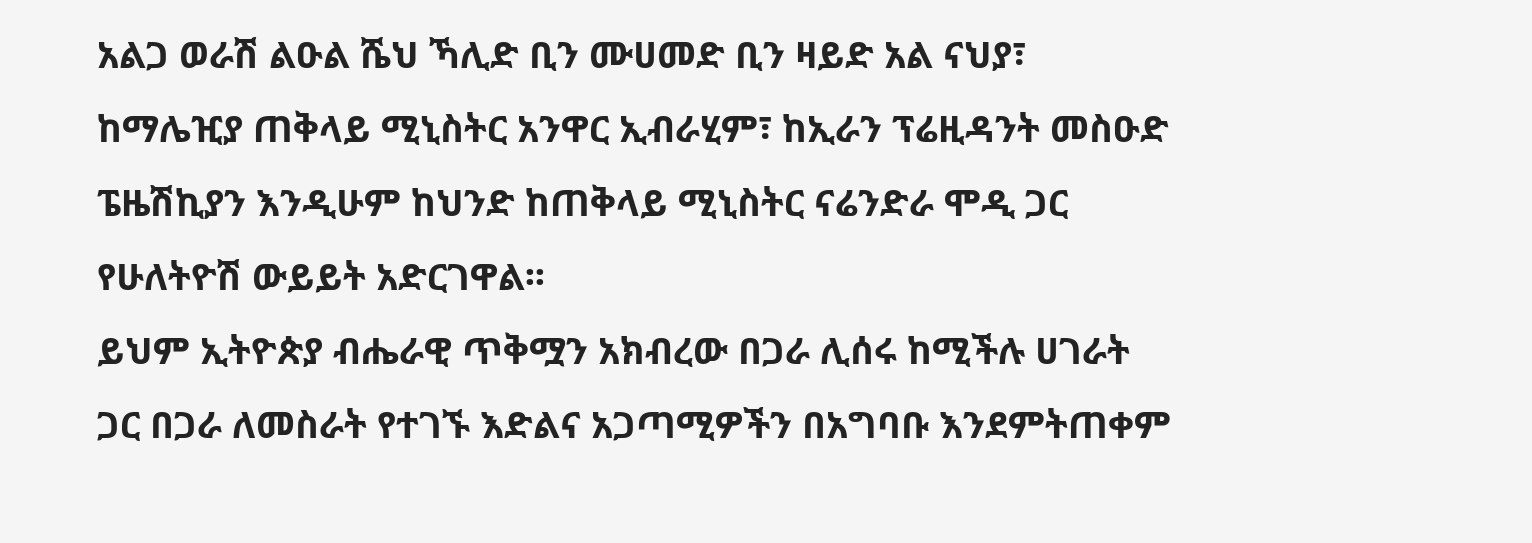አልጋ ወራሽ ልዑል ሼህ ኻሊድ ቢን ሙሀመድ ቢን ዛይድ አል ናህያ፣ ከማሌዢያ ጠቅላይ ሚኒስትር አንዋር ኢብራሂም፣ ከኢራን ፕሬዚዳንት መስዑድ ፔዜሽኪያን እንዲሁም ከህንድ ከጠቅላይ ሚኒስትር ናሬንድራ ሞዲ ጋር የሁለትዮሽ ውይይት አድርገዋል፡፡
ይህም ኢትዮጵያ ብሔራዊ ጥቅሟን አክብረው በጋራ ሊሰሩ ከሚችሉ ሀገራት ጋር በጋራ ለመስራት የተገኙ እድልና አጋጣሚዎችን በአግባቡ እንደምትጠቀም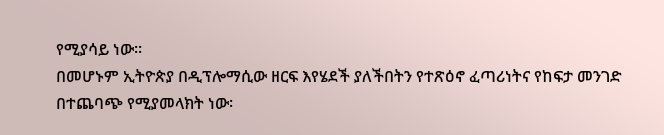የሚያሳይ ነው፡፡
በመሆኑም ኢትዮጵያ በዲፕሎማሲው ዘርፍ እየሄደች ያለችበትን የተጽዕኖ ፈጣሪነትና የከፍታ መንገድ በተጨባጭ የሚያመላክት ነው፡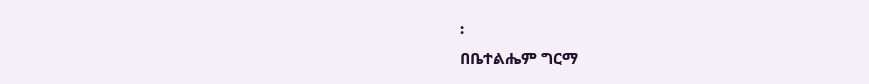፡
በቤተልሔም ግርማ